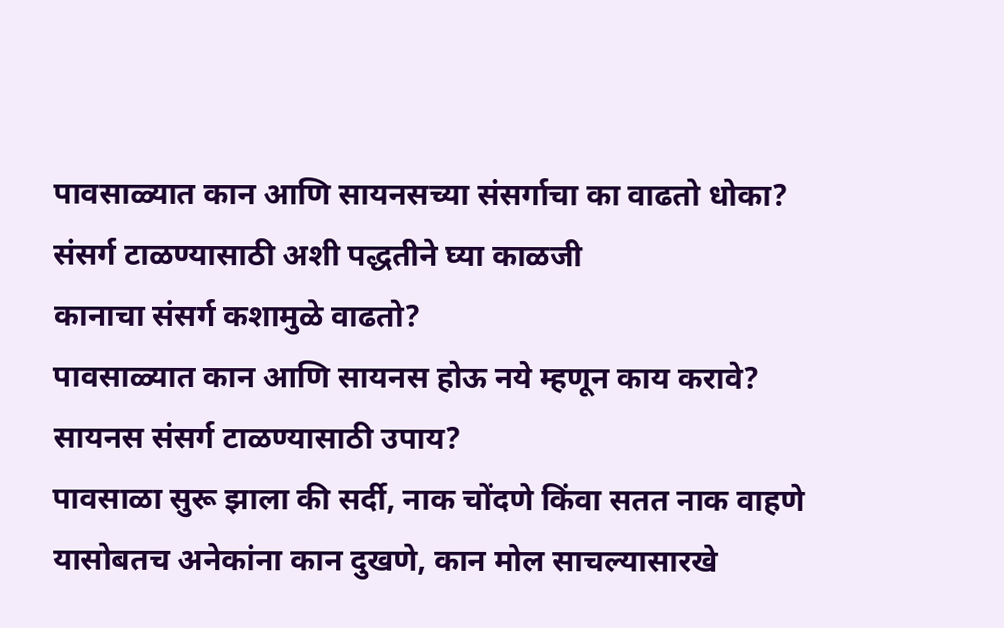पावसाळ्यात कान आणि सायनसच्या संसर्गाचा का वाढतो धोका? संसर्ग टाळण्यासाठी अशी पद्धतीने घ्या काळजी
कानाचा संसर्ग कशामुळे वाढतो?
पावसाळ्यात कान आणि सायनस होऊ नये म्हणून काय करावे?
सायनस संसर्ग टाळण्यासाठी उपाय?
पावसाळा सुरू झाला की सर्दी, नाक चोंदणे किंवा सतत नाक वाहणे यासोबतच अनेकांना कान दुखणे, कान मोल साचल्यासारखे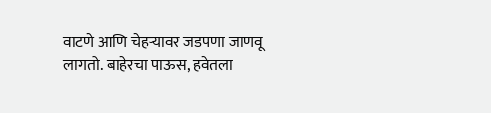वाटणे आणि चेहऱ्यावर जडपणा जाणवू लागतो. बाहेरचा पाऊस, हवेतला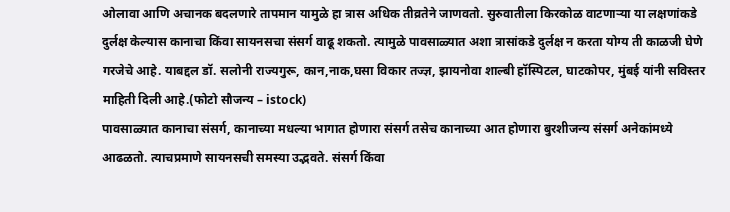ओलावा आणि अचानक बदलणारे तापमान यामुळे हा त्रास अधिक तीव्रतेने जाणवतो. सुरुवातीला किरकोळ वाटणाऱ्या या लक्षणांकडे दुर्लक्ष केल्यास कानाचा किंवा सायनसचा संसर्ग वाढू शकतो. त्यामुळे पावसाळ्यात अशा त्रासांकडे दुर्लक्ष न करता योग्य ती काळजी घेणे गरजेचे आहे. याबद्दल डॉ. सलोनी राज्यगुरू, कान,नाक,घसा विकार तज्ज्ञ, झायनोवा शाल्बी हॉस्पिटल, घाटकोपर, मुंबई यांनी सविस्तर माहिती दिली आहे.(फोटो सौजन्य – istock)
पावसाळ्यात कानाचा संसर्ग, कानाच्या मधल्या भागात होणारा संसर्ग तसेच कानाच्या आत होणारा बुरशीजन्य संसर्ग अनेकांमध्ये आढळतो. त्याचप्रमाणे सायनसची समस्या उद्भवते. संसर्ग किंवा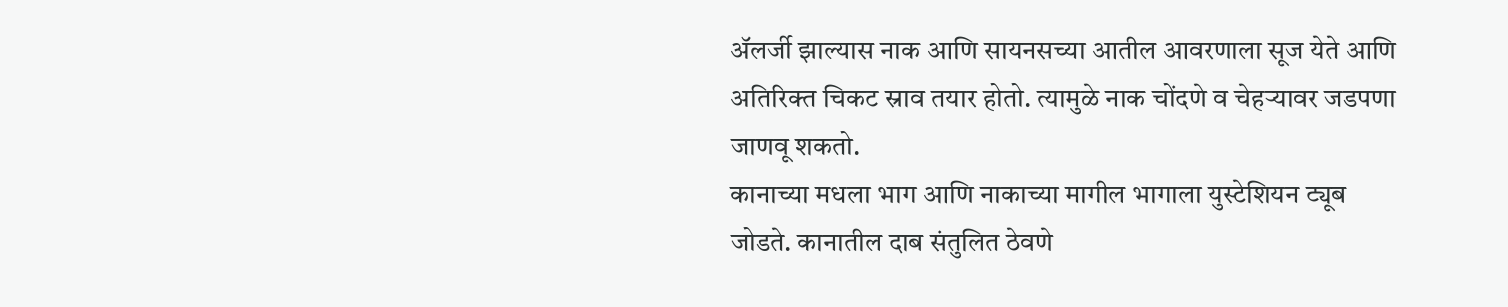ॲलर्जी झाल्यास नाक आणि सायनसच्या आतील आवरणाला सूज येते आणि अतिरिक्त चिकट स्राव तयार होतो. त्यामुळे नाक चोंदणे व चेहऱ्यावर जडपणा जाणवू शकतो.
कानाच्या मधला भाग आणि नाकाच्या मागील भागाला युस्टेशियन ट्यूब जोडते. कानातील दाब संतुलित ठेवणे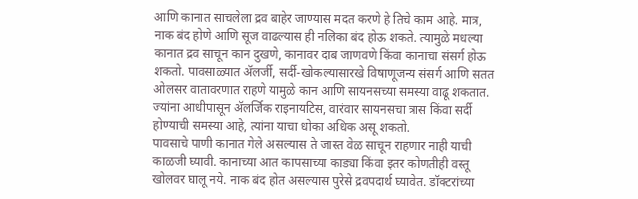आणि कानात साचलेला द्रव बाहेर जाण्यास मदत करणे हे तिचे काम आहे. मात्र, नाक बंद होणे आणि सूज वाढल्यास ही नलिका बंद होऊ शकते. त्यामुळे मधल्या कानात द्रव साचून कान दुखणे, कानावर दाब जाणवणे किंवा कानाचा संसर्ग होऊ शकतो. पावसाळ्यात ॲलर्जी, सर्दी-खोकल्यासारखे विषाणूजन्य संसर्ग आणि सतत ओलसर वातावरणात राहणे यामुळे कान आणि सायनसच्या समस्या वाढू शकतात. ज्यांना आधीपासून ॲलर्जिक राइनायटिस, वारंवार सायनसचा त्रास किंवा सर्दी होण्याची समस्या आहे, त्यांना याचा धोका अधिक असू शकतो.
पावसाचे पाणी कानात गेले असल्यास ते जास्त वेळ साचून राहणार नाही याची काळजी घ्यावी. कानाच्या आत कापसाच्या काड्या किंवा इतर कोणतीही वस्तू खोलवर घालू नये. नाक बंद होत असल्यास पुरेसे द्रवपदार्थ घ्यावेत. डॉक्टरांच्या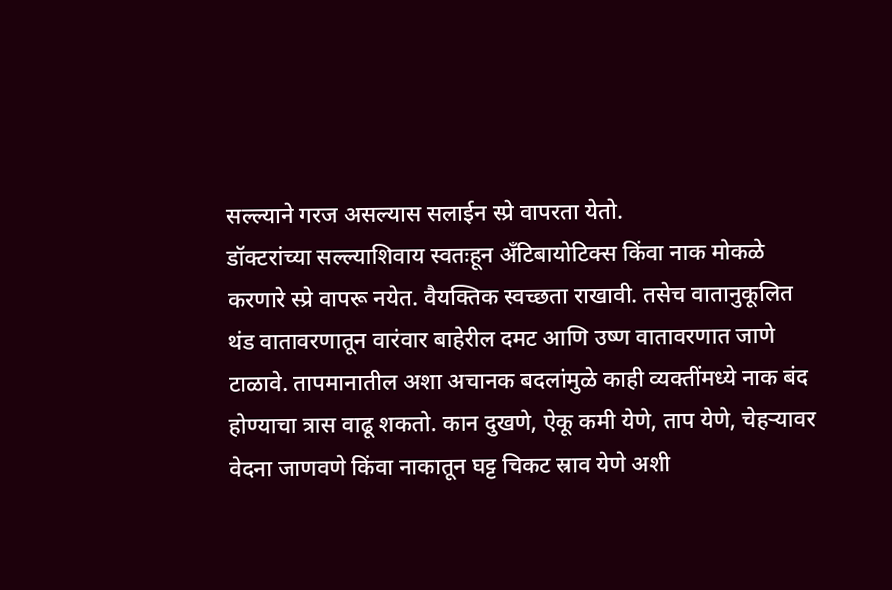सल्ल्याने गरज असल्यास सलाईन स्प्रे वापरता येतो.
डॉक्टरांच्या सल्ल्याशिवाय स्वतःहून अँटिबायोटिक्स किंवा नाक मोकळे करणारे स्प्रे वापरू नयेत. वैयक्तिक स्वच्छता राखावी. तसेच वातानुकूलित थंड वातावरणातून वारंवार बाहेरील दमट आणि उष्ण वातावरणात जाणे टाळावे. तापमानातील अशा अचानक बदलांमुळे काही व्यक्तींमध्ये नाक बंद होण्याचा त्रास वाढू शकतो. कान दुखणे, ऐकू कमी येणे, ताप येणे, चेहऱ्यावर वेदना जाणवणे किंवा नाकातून घट्ट चिकट स्राव येणे अशी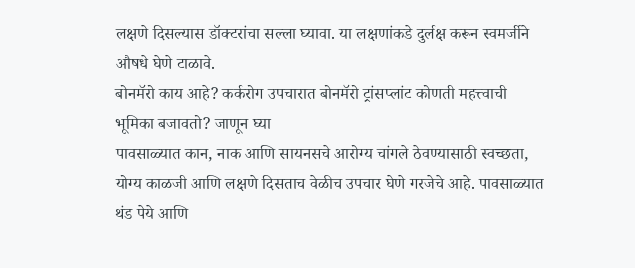लक्षणे दिसल्यास डॉक्टरांचा सल्ला घ्यावा. या लक्षणांकडे दुर्लक्ष करून स्वमर्जीने औषधे घेणे टाळावे.
बोनमॅरो काय आहे? कर्करोग उपचारात बोनमॅरो ट्रांसप्लांट कोणती महत्त्वाची भूमिका बजावतो? जाणून घ्या
पावसाळ्यात कान, नाक आणि सायनसचे आरोग्य चांगले ठेवण्यासाठी स्वच्छता, योग्य काळजी आणि लक्षणे दिसताच वेळीच उपचार घेणे गरजेचे आहे. पावसाळ्यात थंड पेये आणि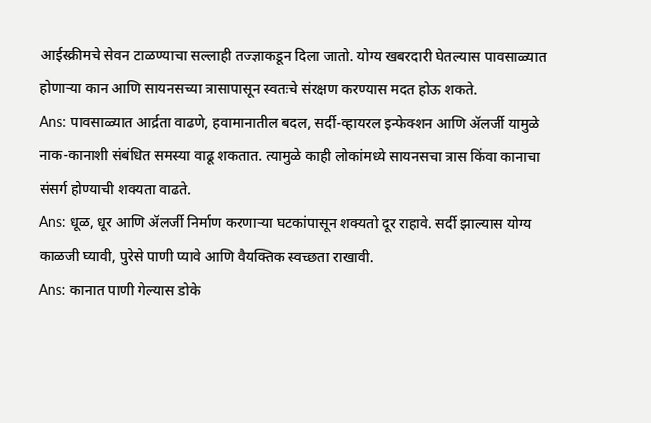आईस्क्रीमचे सेवन टाळण्याचा सल्लाही तज्ज्ञाकडून दिला जातो. योग्य खबरदारी घेतल्यास पावसाळ्यात होणाऱ्या कान आणि सायनसच्या त्रासापासून स्वतःचे संरक्षण करण्यास मदत होऊ शकते.
Ans: पावसाळ्यात आर्द्रता वाढणे, हवामानातील बदल, सर्दी-व्हायरल इन्फेक्शन आणि ॲलर्जी यामुळे नाक-कानाशी संबंधित समस्या वाढू शकतात. त्यामुळे काही लोकांमध्ये सायनसचा त्रास किंवा कानाचा संसर्ग होण्याची शक्यता वाढते.
Ans: धूळ, धूर आणि ॲलर्जी निर्माण करणाऱ्या घटकांपासून शक्यतो दूर राहावे. सर्दी झाल्यास योग्य काळजी घ्यावी, पुरेसे पाणी प्यावे आणि वैयक्तिक स्वच्छता राखावी.
Ans: कानात पाणी गेल्यास डोके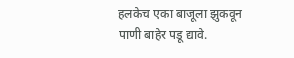हलकेच एका बाजूला झुकवून पाणी बाहेर पडू द्यावे.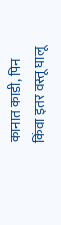कानात काडी, पिन किंवा इतर वस्तू घालू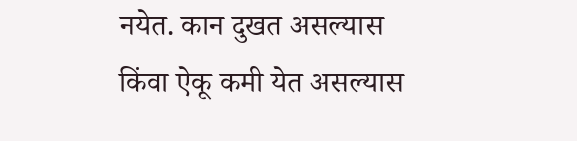नयेत. कान दुखत असल्यास किंवा ऐकू कमी येत असल्यास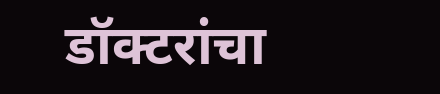डॉक्टरांचा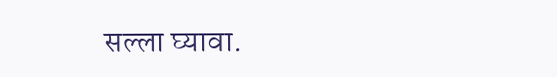सल्ला घ्यावा.